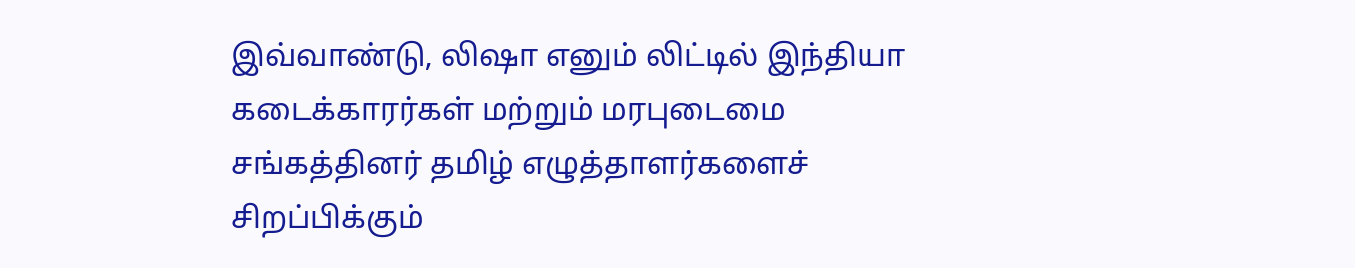இவ்வாண்டு, லிஷா எனும் லிட்டில் இந்தியா கடைக்காரர்கள் மற்றும் மரபுடைமை சங்கத்தினர் தமிழ் எழுத்தாளர்களைச் சிறப்பிக்கும்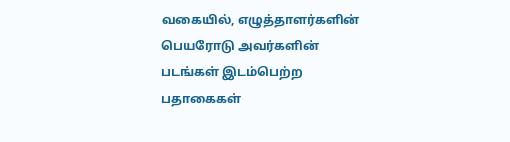வகையில், எழுத்தாளர்களின் பெயரோடு அவர்களின் படங்கள் இடம்பெற்ற பதாகைகள்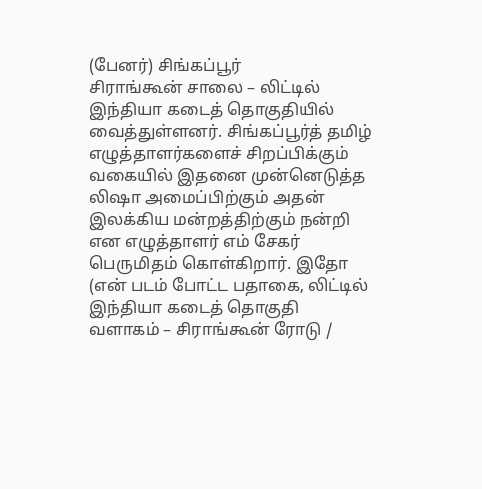(பேனர்) சிங்கப்பூர்
சிராங்கூன் சாலை – லிட்டில் இந்தியா கடைத் தொகுதியில் வைத்துள்ளனர். சிங்கப்பூர்த் தமிழ் எழுத்தாளர்களைச் சிறப்பிக்கும் வகையில் இதனை முன்னெடுத்த லிஷா அமைப்பிற்கும் அதன் இலக்கிய மன்றத்திற்கும் நன்றி என எழுத்தாளர் எம் சேகர் பெருமிதம் கொள்கிறார். இதோ (என் படம் போட்ட பதாகை, லிட்டில் இந்தியா கடைத் தொகுதி வளாகம் – சிராங்கூன் ரோடு /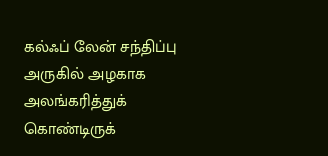கல்ஃப் லேன் சந்திப்பு அருகில் அழகாக அலங்கரித்துக் கொண்டிருக்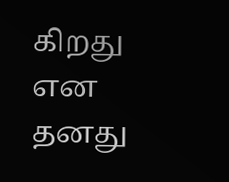கிறது என தனது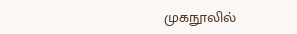முகநூலில்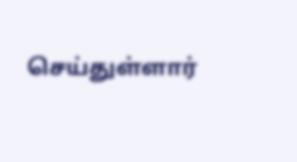செய்துள்ளார்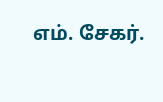எம். சேகர்.